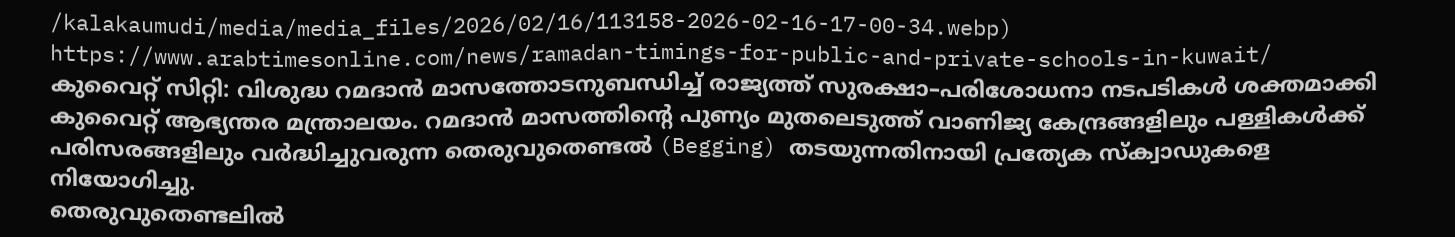/kalakaumudi/media/media_files/2026/02/16/113158-2026-02-16-17-00-34.webp)
https://www.arabtimesonline.com/news/ramadan-timings-for-public-and-private-schools-in-kuwait/
കുവൈറ്റ് സിറ്റി: വിശുദ്ധ റമദാൻ മാസത്തോടനുബന്ധിച്ച് രാജ്യത്ത് സുരക്ഷാ–പരിശോധനാ നടപടികൾ ശക്തമാക്കി കുവൈറ്റ് ആഭ്യന്തര മന്ത്രാലയം. റമദാൻ മാസത്തിന്റെ പുണ്യം മുതലെടുത്ത് വാണിജ്യ കേന്ദ്രങ്ങളിലും പള്ളികൾക്ക് പരിസരങ്ങളിലും വർദ്ധിച്ചുവരുന്ന തെരുവുതെണ്ടൽ (Begging) തടയുന്നതിനായി പ്രത്യേക സ്ക്വാഡുകളെ നിയോഗിച്ചു.
തെരുവുതെണ്ടലിൽ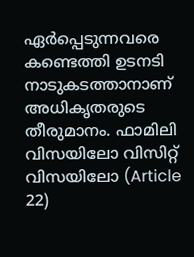ഏർപ്പെടുന്നവരെ കണ്ടെത്തി ഉടനടി നാടുകടത്താനാണ് അധികൃതരുടെ തീരുമാനം. ഫാമിലി വിസയിലോ വിസിറ്റ് വിസയിലോ (Article 22)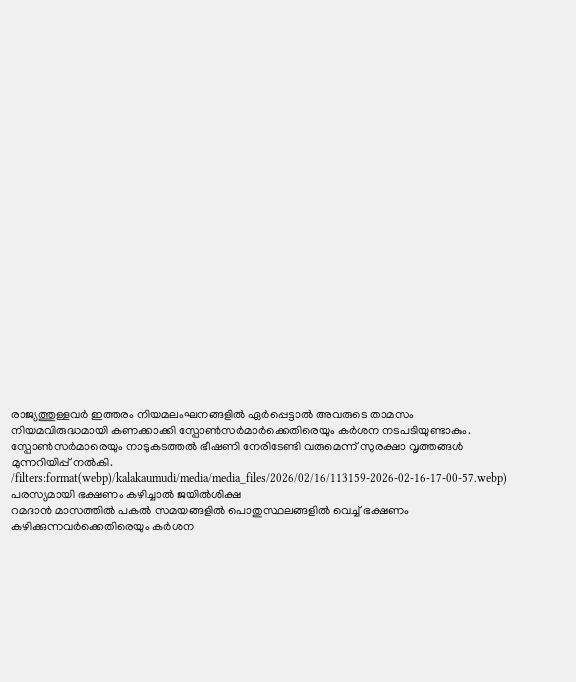രാജ്യത്തുള്ളവർ ഇത്തരം നിയമലംഘനങ്ങളിൽ ഏർപ്പെട്ടാൽ അവരുടെ താമസം നിയമവിരുദ്ധമായി കണക്കാക്കി സ്പോൺസർമാർക്കെതിരെയും കർശന നടപടിയുണ്ടാകും. സ്പോൺസർമാരെയും നാടുകടത്തൽ ഭീഷണി നേരിടേണ്ടി വരുമെന്ന് സുരക്ഷാ വൃത്തങ്ങൾ മുന്നറിയിപ്പ് നൽകി.
/filters:format(webp)/kalakaumudi/media/media_files/2026/02/16/113159-2026-02-16-17-00-57.webp)
പരസ്യമായി ഭക്ഷണം കഴിച്ചാൽ ജയിൽശിക്ഷ
റമദാൻ മാസത്തിൽ പകൽ സമയങ്ങളിൽ പൊതുസ്ഥലങ്ങളിൽ വെച്ച് ഭക്ഷണം കഴിക്കുന്നവർക്കെതിരെയും കർശന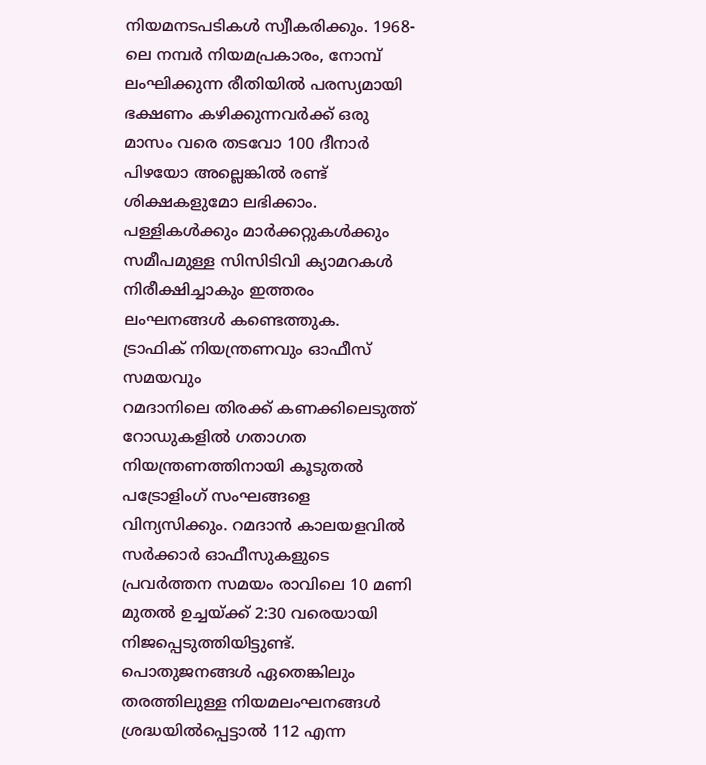നിയമനടപടികൾ സ്വീകരിക്കും. 1968-ലെ നമ്പർ നിയമപ്രകാരം, നോമ്പ് ലംഘിക്കുന്ന രീതിയിൽ പരസ്യമായി ഭക്ഷണം കഴിക്കുന്നവർക്ക് ഒരു മാസം വരെ തടവോ 100 ദീനാർ പിഴയോ അല്ലെങ്കിൽ രണ്ട് ശിക്ഷകളുമോ ലഭിക്കാം. പള്ളികൾക്കും മാർക്കറ്റുകൾക്കും സമീപമുള്ള സിസിടിവി ക്യാമറകൾ നിരീക്ഷിച്ചാകും ഇത്തരം ലംഘനങ്ങൾ കണ്ടെത്തുക.
ട്രാഫിക് നിയന്ത്രണവും ഓഫീസ് സമയവും
റമദാനിലെ തിരക്ക് കണക്കിലെടുത്ത് റോഡുകളിൽ ഗതാഗത നിയന്ത്രണത്തിനായി കൂടുതൽ പട്രോളിംഗ് സംഘങ്ങളെ വിന്യസിക്കും. റമദാൻ കാലയളവിൽ സർക്കാർ ഓഫീസുകളുടെ പ്രവർത്തന സമയം രാവിലെ 10 മണി മുതൽ ഉച്ചയ്ക്ക് 2:30 വരെയായി നിജപ്പെടുത്തിയിട്ടുണ്ട്.
പൊതുജനങ്ങൾ ഏതെങ്കിലും തരത്തിലുള്ള നിയമലംഘനങ്ങൾ ശ്രദ്ധയിൽപ്പെട്ടാൽ 112 എന്ന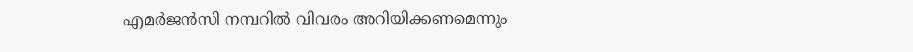എമർജൻസി നമ്പറിൽ വിവരം അറിയിക്കണമെന്നും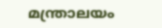മന്ത്രാലയം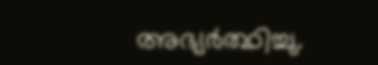അഭ്യർത്ഥിച്ചു.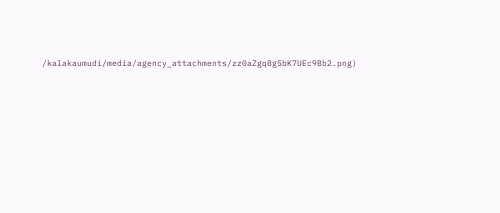/kalakaumudi/media/agency_attachments/zz0aZgq8g5bK7UEc9Bb2.png)